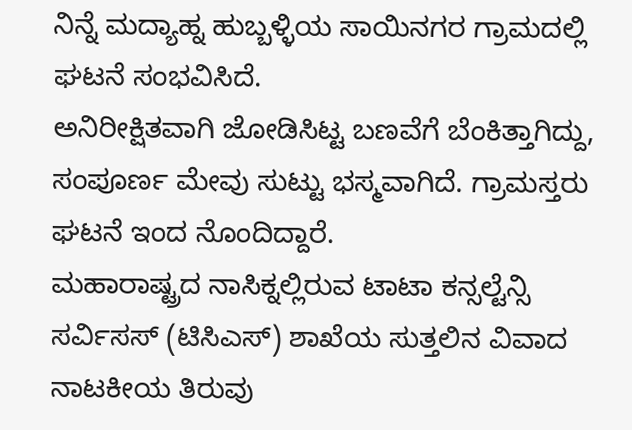ನಿನ್ನೆ ಮದ್ಯಾಹ್ನ ಹುಬ್ಬಳ್ಳಿಯ ಸಾಯಿನಗರ ಗ್ರಾಮದಲ್ಲಿ ಘಟನೆ ಸಂಭವಿಸಿದೆ.
ಅನಿರೀಕ್ಷಿತವಾಗಿ ಜೋಡಿಸಿಟ್ಟ ಬಣವೆಗೆ ಬೆಂಕಿತ್ತಾಗಿದ್ದು, ಸಂಪೂರ್ಣ ಮೇವು ಸುಟ್ಟು ಭಸ್ಮವಾಗಿದೆ. ಗ್ರಾಮಸ್ತರು ಘಟನೆ ಇಂದ ನೊಂದಿದ್ದಾರೆ.
ಮಹಾರಾಷ್ಟ್ರದ ನಾಸಿಕ್ನಲ್ಲಿರುವ ಟಾಟಾ ಕನ್ಸಲ್ಟೆನ್ಸಿ ಸರ್ವಿಸಸ್ (ಟಿಸಿಎಸ್) ಶಾಖೆಯ ಸುತ್ತಲಿನ ವಿವಾದ ನಾಟಕೀಯ ತಿರುವು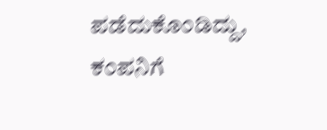ಪಡೆದುಕೊಂಡಿದ್ದು, ಕಂಪನಿಗೆ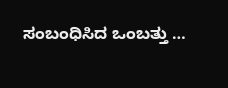ಸಂಬಂಧಿಸಿದ ಒಂಬತ್ತು …